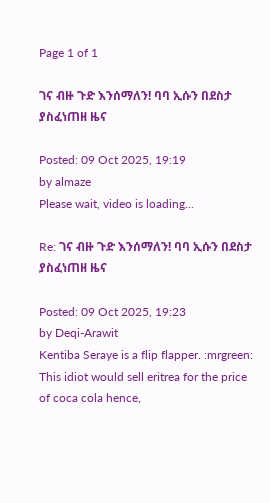Page 1 of 1

ገና ብዙ ጉድ እንሰማለን! ባባ ኢሱን በደስታ ያስፈነጠዘ ዜና

Posted: 09 Oct 2025, 19:19
by almaze
Please wait, video is loading...

Re: ገና ብዙ ጉድ እንሰማለን! ባባ ኢሱን በደስታ ያስፈነጠዘ ዜና

Posted: 09 Oct 2025, 19:23
by Deqi-Arawit
Kentiba Seraye is a flip flapper. :mrgreen: This idiot would sell eritrea for the price of coca cola hence,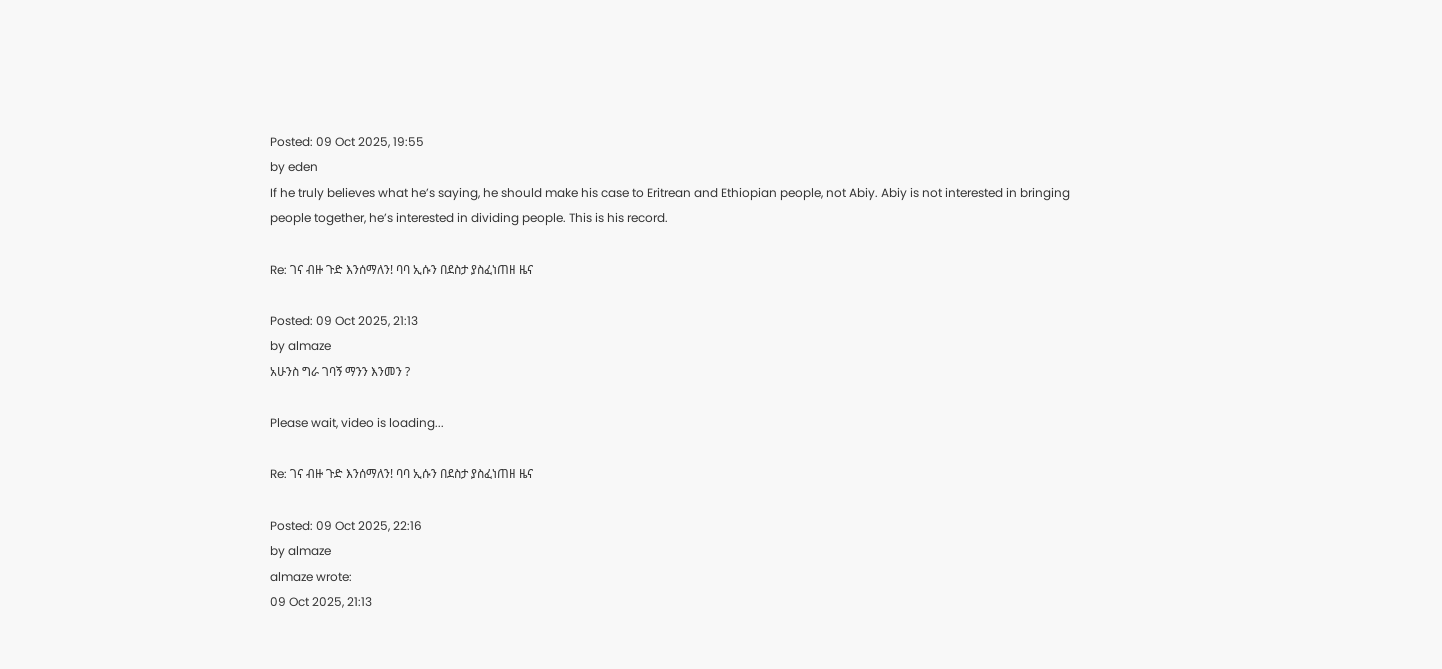Posted: 09 Oct 2025, 19:55
by eden
If he truly believes what he’s saying, he should make his case to Eritrean and Ethiopian people, not Abiy. Abiy is not interested in bringing people together, he’s interested in dividing people. This is his record.

Re: ገና ብዙ ጉድ እንሰማለን! ባባ ኢሱን በደስታ ያስፈነጠዘ ዜና

Posted: 09 Oct 2025, 21:13
by almaze
አሁንስ ግራ ገባኝ ማንን እንመን ?

Please wait, video is loading...

Re: ገና ብዙ ጉድ እንሰማለን! ባባ ኢሱን በደስታ ያስፈነጠዘ ዜና

Posted: 09 Oct 2025, 22:16
by almaze
almaze wrote:
09 Oct 2025, 21:13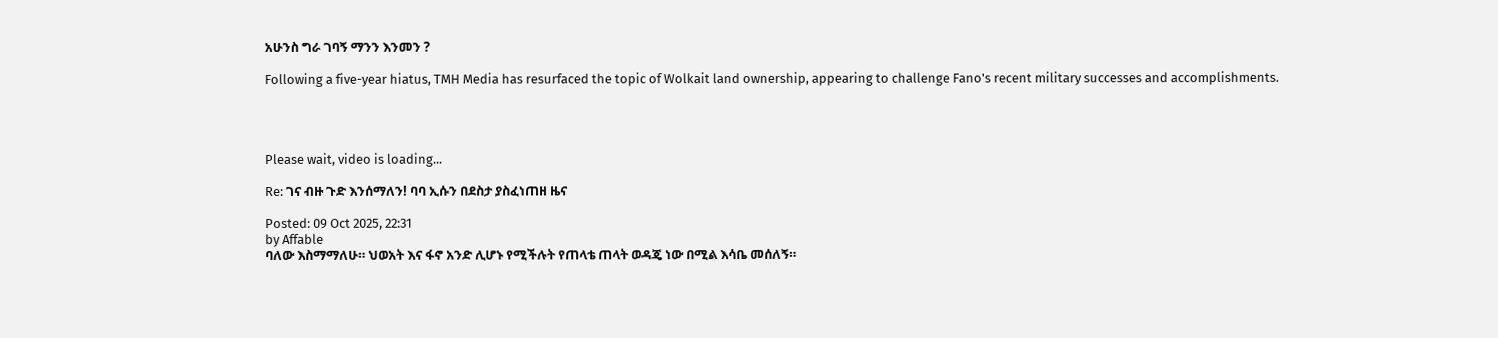አሁንስ ግራ ገባኝ ማንን እንመን ?

Following a five-year hiatus, TMH Media has resurfaced the topic of Wolkait land ownership, appearing to challenge Fano's recent military successes and accomplishments.




Please wait, video is loading...

Re: ገና ብዙ ጉድ እንሰማለን! ባባ ኢሱን በደስታ ያስፈነጠዘ ዜና

Posted: 09 Oct 2025, 22:31
by Affable
ባለው እስማማለሁ። ህወአት እና ፋኖ አንድ ሊሆኑ የሚችሉት የጠላቴ ጠላት ወዳጄ ነው በሚል እሳቤ መሰለኝ።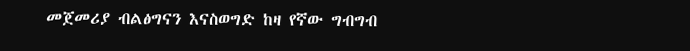መጀመሪያ ብልፅግናን እናስወግድ ከዛ የኛው ግብግብ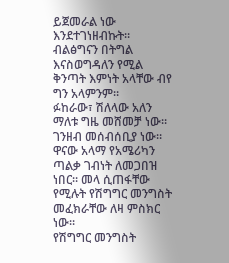ይጀመራል ነው እንደተገነዘብኩት። ብልፅግናን በትግል እናስወግዳለን የሚል ቅንጣት እምነት አላቸው ብየ ግን አላምንም።
ፉከራው፣ ሽለላው አለን ማለቱ ግዜ መሸመቻ ነው። ገንዘብ መሰብሰቢያ ነው።
ዋናው አላማ የአሜሪካን ጣልቃ ገብነት ለመጋበዝ ነበር። መላ ሲጠፋቸው የሚሉት የሽግግር መንግስት መፈክራቸው ለዛ ምስክር ነው።
የሽግግር መንግስት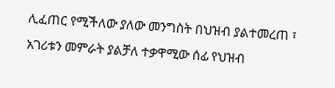ሊፈጠር የሚችለው ያለው መንግስት በህዝብ ያልተመረጠ ፣ አገሪቱን መምራት ያልቻለ ተቃዋሚው ሰፊ የህዝብ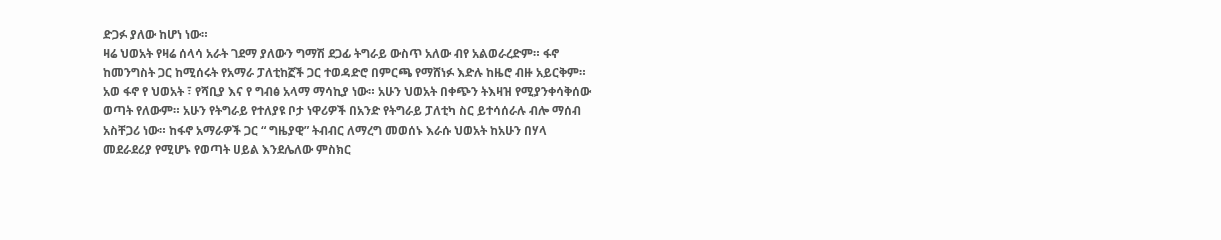ድጋፉ ያለው ከሆነ ነው።
ዛሬ ህወአት የዛሬ ሰላሳ አራት ገደማ ያለውን ግማሽ ደጋፊ ትግራይ ውስጥ አለው ብየ አልወራረድም። ፋኖ ከመንግስት ጋር ከሚሰሩት የአማራ ፓለቲከኟች ጋር ተወዳድሮ በምርጫ የማሸነፉ እድሉ ከዜሮ ብዙ አይርቅም።
አወ ፋኖ የ ህወአት ፣ የሻቢያ እና የ ግብፅ አላማ ማሳኪያ ነው። አሁን ህወአት በቀጭን ትእዛዝ የሚያንቀሳቅሰው ወጣት የለውም። አሁን የትግራይ የተለያዩ ቦታ ነዋሪዎች በአንድ የትግራይ ፓለቲካ ስር ይተሳሰራሉ ብሎ ማሰብ አስቸጋሪ ነው። ከፋኖ አማራዎች ጋር “ ግዜያዊ” ትብብር ለማረግ መወሰኑ እራሱ ህወአት ከአሁን በሃላ መደራደሪያ የሚሆኑ የወጣት ሀይል እንደሌለው ምስክር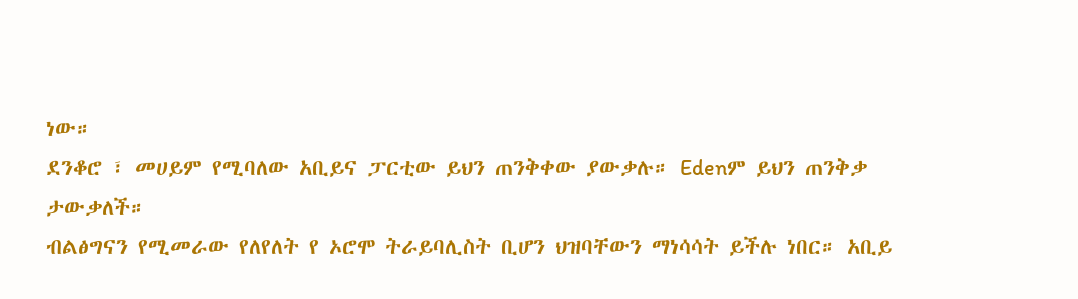ነው።
ደንቆሮ ፣ መሀይም የሚባለው አቢይና ፓርቲው ይህን ጠንቅቀው ያውቃሉ። Edenም ይህን ጠንቅቃ ታውቃለች።
ብልፅግናን የሚመራው የለየለት የ ኦሮሞ ትራይባሊስት ቢሆን ህዝባቸውን ማነሳሳት ይችሉ ነበር። አቢይ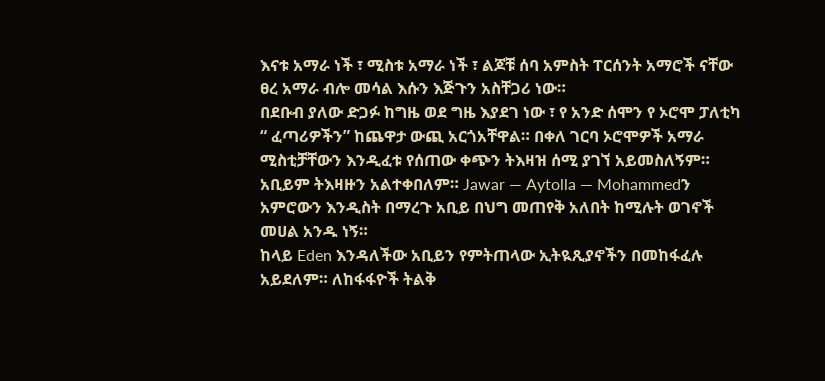እናቱ አማራ ነች ፣ ሚስቱ አማራ ነች ፣ ልጆቹ ሰባ አምስት ፐርሰንት አማሮች ናቸው ፀረ አማራ ብሎ መሳል እሱን እጅጉን አስቸጋሪ ነው።
በደቡብ ያለው ድጋፉ ከግዜ ወደ ግዜ እያደገ ነው ፣ የ አንድ ሰሞን የ ኦሮሞ ፓለቲካ “ ፈጣሪዎችን” ከጨዋታ ውጪ አርጎአቸዋል። በቀለ ገርባ ኦሮሞዎች አማራ ሚስቲቻቸውን እንዲፈቱ የሰጠው ቀጭን ትእዛዝ ሰሚ ያገኘ አይመስለኝም። አቢይም ትእዛዙን አልተቀበለም። Jawar — Aytolla — Mohammedን አምሮውን እንዲስት በማረጉ አቢይ በህግ መጠየቅ አለበት ከሚሉት ወገኖች መሀል አንዱ ነኝ።
ከላይ Eden እንዳለችው አቢይን የምትጠላው ኢትዪጺያኖችን በመከፋፈሉ አይደለም። ለከፋፋዮች ትልቅ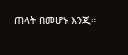ጠላት በመሆኑ እንጂ።